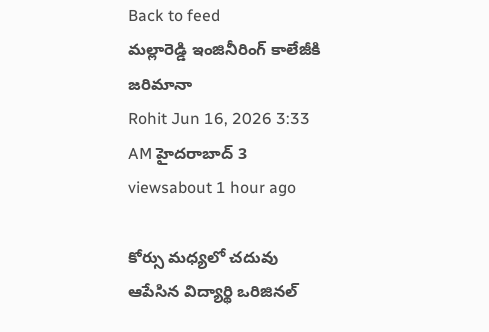Back to feed
మల్లారెడ్డి ఇంజినీరింగ్ కాలేజీకి జరిమానా
Rohit Jun 16, 2026 3:33 AM హైదరాబాద్ 3 viewsabout 1 hour ago

కోర్సు మధ్యలో చదువు ఆపేసిన విద్యార్థి ఒరిజినల్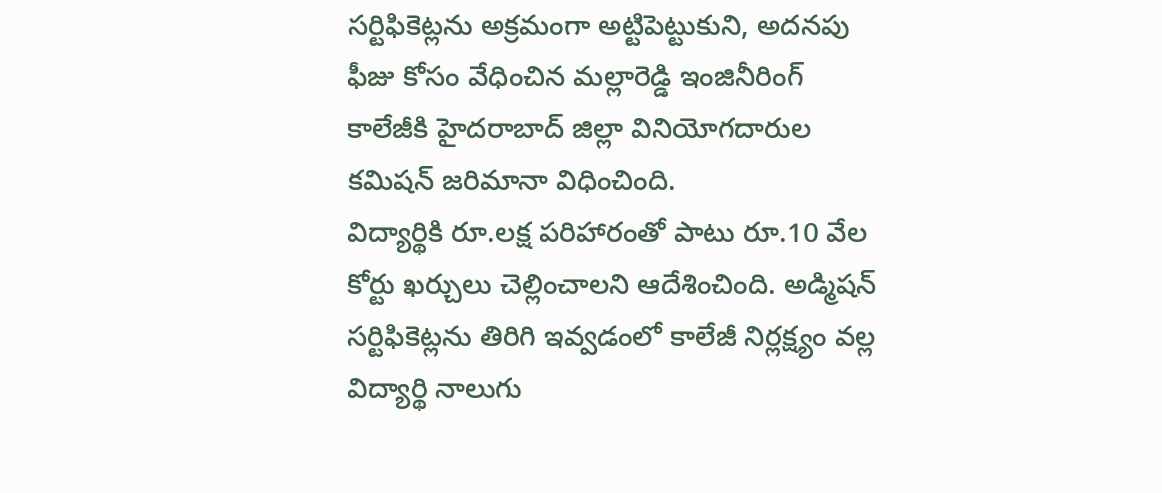సర్టిఫికెట్లను అక్రమంగా అట్టిపెట్టుకుని, అదనపు ఫీజు కోసం వేధించిన మల్లారెడ్డి ఇంజినీరింగ్ కాలేజీకి హైదరాబాద్ జిల్లా వినియోగదారుల కమిషన్ జరిమానా విధించింది.
విద్యార్థికి రూ.లక్ష పరిహారంతో పాటు రూ.10 వేల కోర్టు ఖర్చులు చెల్లించాలని ఆదేశించింది. అడ్మిషన్ సర్టిఫికెట్లను తిరిగి ఇవ్వడంలో కాలేజీ నిర్లక్ష్యం వల్ల విద్యార్థి నాలుగు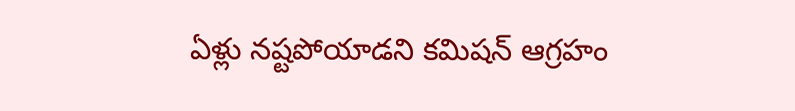ఏళ్లు నష్టపోయాడని కమిషన్ ఆగ్రహం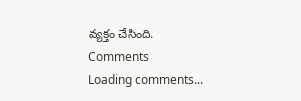వ్యక్తం చేసింది.
Comments
Loading comments...